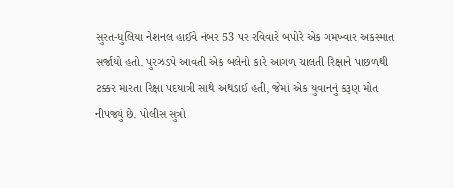સુરત-ધુલિયા નેશનલ હાઈવે નંબર 53 પર રવિવારે બપોરે એક ગમખ્વાર અકસ્માત સર્જાયો હતો. પુરઝડપે આવતી એક બલેનો કારે આગળ ચાલતી રિક્ષાને પાછળથી ટક્કર મારતા રિક્ષા પદયાત્રી સાથે અથડાઈ હતી, જેમાં એક યુવાનનું કરૂણ મોત નીપજ્યું છે. પોલીસ સુત્રો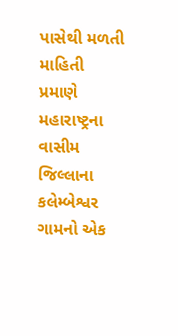પાસેથી મળતી માહિતી પ્રમાણે મહારાષ્ટ્રના વાસીમ જિલ્લાના કલેમ્બેશ્વર ગામનો એક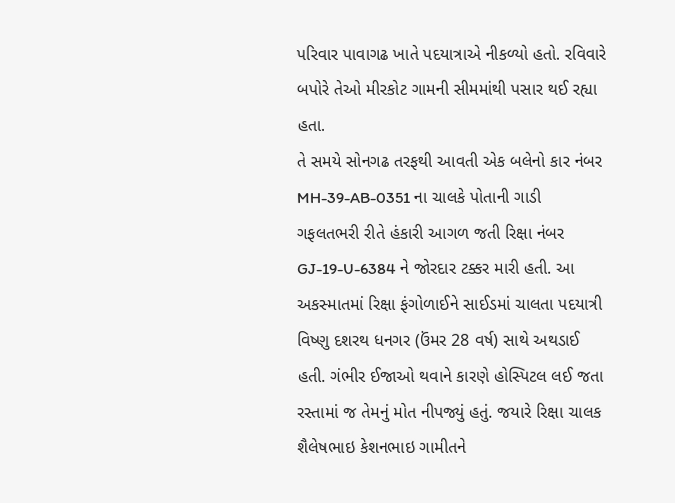પરિવાર પાવાગઢ ખાતે પદયાત્રાએ નીકળ્યો હતો. રવિવારે બપોરે તેઓ મીરકોટ ગામની સીમમાંથી પસાર થઈ રહ્યા હતા.
તે સમયે સોનગઢ તરફથી આવતી એક બલેનો કાર નંબર MH-39-AB-0351 ના ચાલકે પોતાની ગાડી ગફલતભરી રીતે હંકારી આગળ જતી રિક્ષા નંબર GJ-19-U-6384 ને જોરદાર ટક્કર મારી હતી. આ અકસ્માતમાં રિક્ષા ફંગોળાઈને સાઈડમાં ચાલતા પદયાત્રી વિષ્ણુ દશરથ ધનગર (ઉંમર 28 વર્ષ) સાથે અથડાઈ હતી. ગંભીર ઈજાઓ થવાને કારણે હોસ્પિટલ લઈ જતા રસ્તામાં જ તેમનું મોત નીપજ્યું હતું. જયારે રિક્ષા ચાલક શૈલેષભાઇ કેશનભાઇ ગામીતને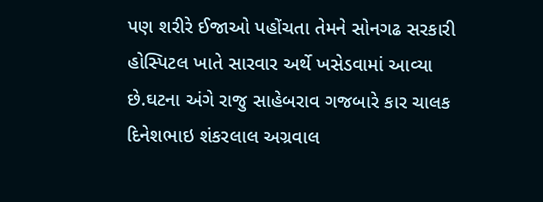પણ શરીરે ઈજાઓ પહોંચતા તેમને સોનગઢ સરકારી હોસ્પિટલ ખાતે સારવાર અર્થે ખસેડવામાં આવ્યા છે.ઘટના અંગે રાજુ સાહેબરાવ ગજબારે કાર ચાલક દિનેશભાઇ શંકરલાલ અગ્રવાલ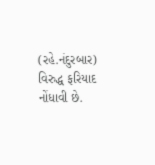(રહે.નંદુરબાર) વિરુદ્ધ ફરિયાદ નોંધાવી છે.